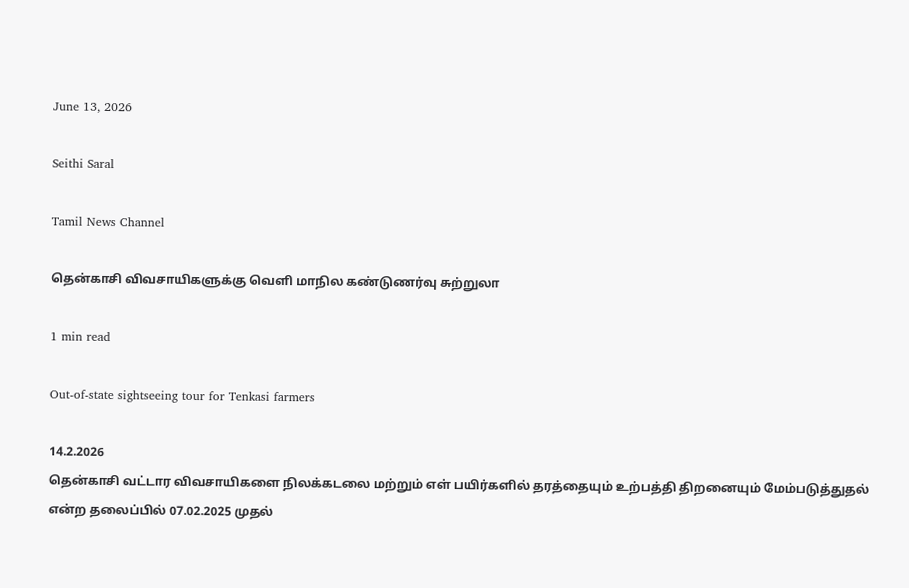June 13, 2026

Seithi Saral

Tamil News Channel

தென்காசி விவசாயிகளுக்கு வெளி மாநில கண்டுணர்வு சுற்றுலா

1 min read

Out-of-state sightseeing tour for Tenkasi farmers

14.2.2026
தென்காசி வட்டார விவசாயிகளை நிலக்கடலை மற்றும் எள் பயிர்களில் தரத்தையும் உற்பத்தி திறனையும் மேம்படுத்துதல் என்ற தலைப்பில் 07.02.2025 முதல்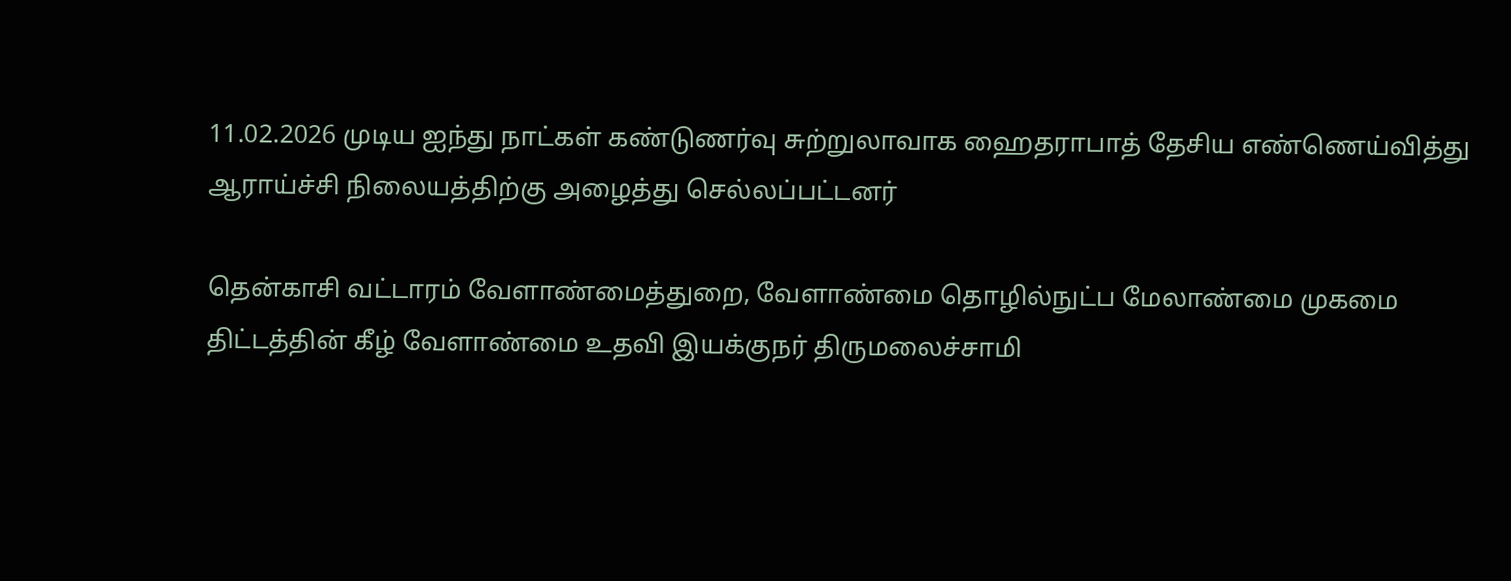11.02.2026 முடிய ஐந்து நாட்கள் கண்டுணர்வு சுற்றுலாவாக ஹைதராபாத் தேசிய எண்ணெய்வித்து ஆராய்ச்சி நிலையத்திற்கு அழைத்து செல்லப்பட்டனர்

தென்காசி வட்டாரம் வேளாண்மைத்துறை, வேளாண்மை தொழில்நுட்ப மேலாண்மை முகமை திட்டத்தின் கீழ் வேளாண்மை உதவி இயக்குநர் திருமலைச்சாமி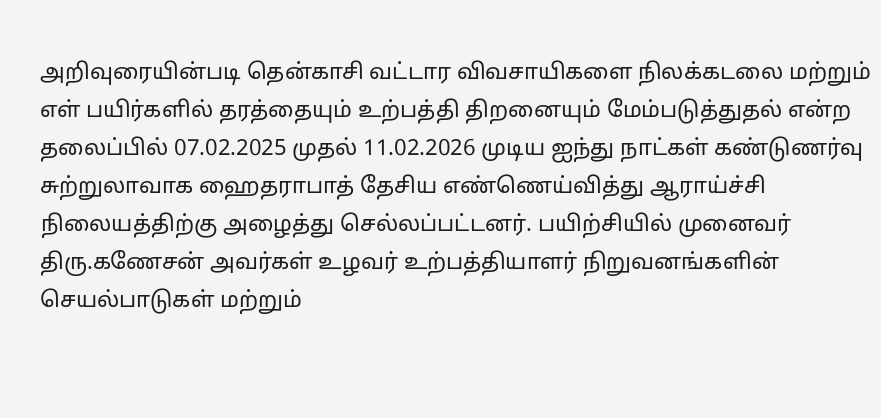அறிவுரையின்படி தென்காசி வட்டார விவசாயிகளை நிலக்கடலை மற்றும் எள் பயிர்களில் தரத்தையும் உற்பத்தி திறனையும் மேம்படுத்துதல் என்ற தலைப்பில் 07.02.2025 முதல் 11.02.2026 முடிய ஐந்து நாட்கள் கண்டுணர்வு சுற்றுலாவாக ஹைதராபாத் தேசிய எண்ணெய்வித்து ஆராய்ச்சி நிலையத்திற்கு அழைத்து செல்லப்பட்டனர். பயிற்சியில் முனைவர் திரு.கணேசன் அவர்கள் உழவர் உற்பத்தியாளர் நிறுவனங்களின் செயல்பாடுகள் மற்றும்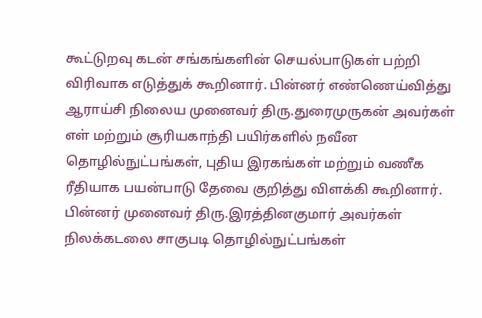கூட்டுறவு கடன் சங்கங்களின் செயல்பாடுகள் பற்றி விரிவாக எடுத்துக் கூறினார். பின்னர் எண்ணெய்வித்து ஆராய்சி நிலைய முனைவர் திரு.துரைமுருகன் அவர்கள் எள் மற்றும் சூரியகாந்தி பயிர்களில் நவீன தொழில்நுட்பங்கள், புதிய இரகங்கள் மற்றும் வணீக ரீதியாக பயன்பாடு தேவை குறித்து விளக்கி கூறினார். பின்னர் முனைவர் திரு.இரத்தினகுமார் அவர்கள் நிலக்கடலை சாகுபடி தொழில்நுட்பங்கள்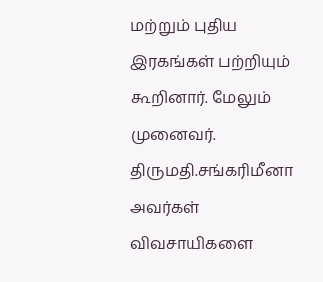மற்றும் புதிய இரகங்கள் பற்றியும் கூறினார். மேலும் முனைவர். திருமதி.சங்கரிமீனா அவர்கள் விவசாயிகளை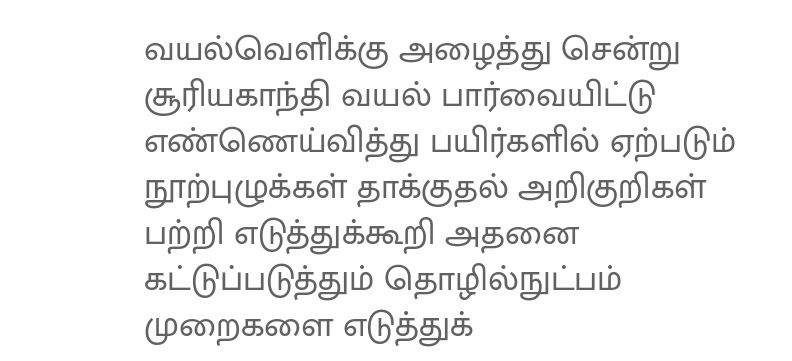வயல்வெளிக்கு அழைத்து சென்று சூரியகாந்தி வயல் பார்வையிட்டு எண்ணெய்வித்து பயிர்களில் ஏற்படும் நூற்புழுக்கள் தாக்குதல் அறிகுறிகள் பற்றி எடுத்துக்கூறி அதனை கட்டுப்படுத்தும் தொழில்நுட்பம் முறைகளை எடுத்துக்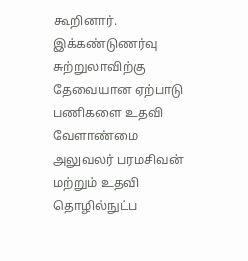கூறினார். இக்கண்டுணர்வு சுற்றுலாவிற்கு தேவையான ஏற்பாடு பணிகளை உதவி வேளாண்மை அலுவலர் பரமசிவன் மற்றும் உதவி தொழில்நுட்ப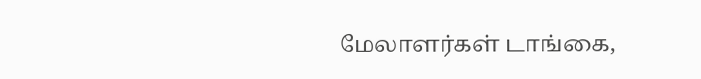மேலாளர்கள் டாங்கை,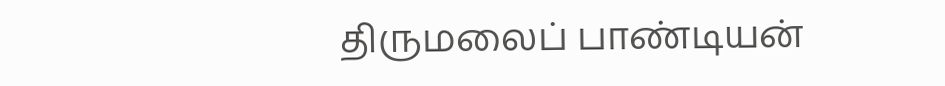திருமலைப் பாண்டியன்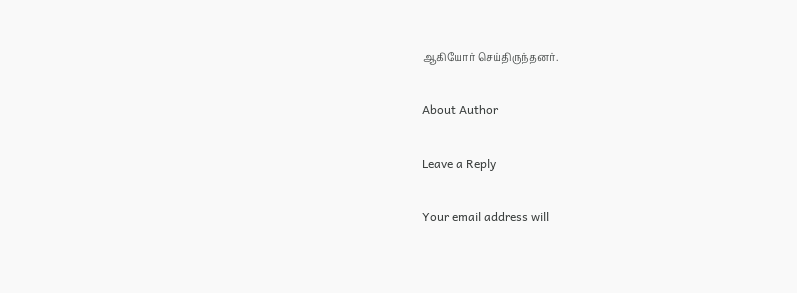ஆகியோர் செய்திருந்தனர்.

About Author

Leave a Reply

Your email address will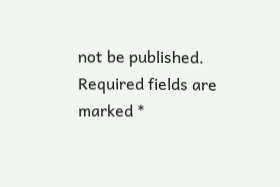not be published. Required fields are marked *